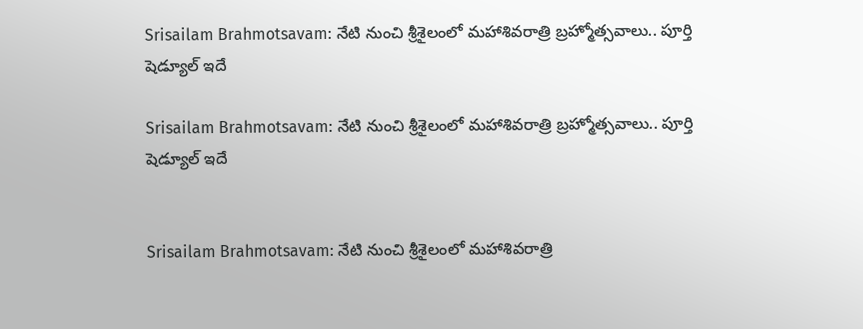Srisailam Brahmotsavam: నేటి నుంచి శ్రీశైలంలో మహాశివరాత్రి బ్రహ్మోత్సవాలు.. పూర్తి షెడ్యూల్ ఇదే

Srisailam Brahmotsavam: నేటి నుంచి శ్రీశైలంలో మహాశివరాత్రి బ్రహ్మోత్సవాలు.. పూర్తి షెడ్యూల్ ఇదే


Srisailam Brahmotsavam: నేటి నుంచి శ్రీశైలంలో మహాశివరాత్రి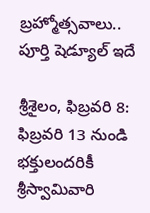బ్రహ్మోత్సవాలు.. పూర్తి షెడ్యూల్ ఇదే

శ్రీశైలం, ఫిబ్రవరి 8: ఫిబ్రవరి 13 నుండి భక్తులందరికీ శ్రీస్వామివారి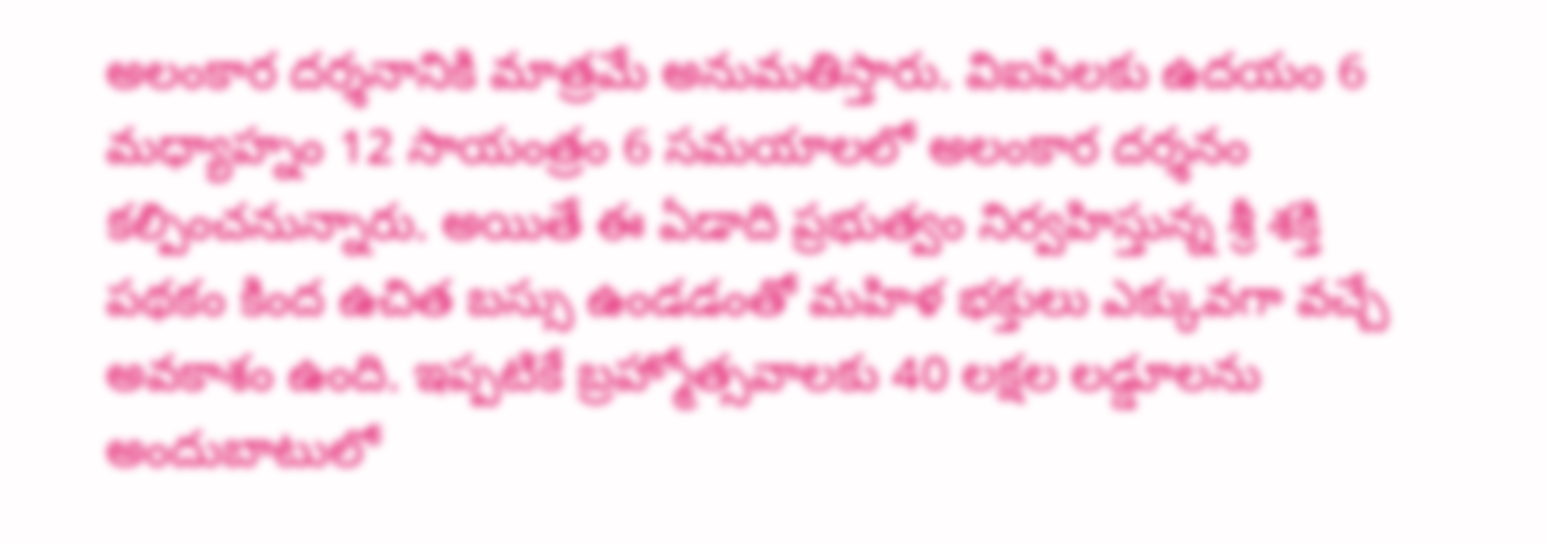అలంకార దర్శనానికి మాత్రమే అనుమతిస్తారు. విఐపిలకు ఉదయం 6 మధ్యాహ్నం 12 సాయంత్రం 6 సమయాలలో అలంకార దర్శనం కల్పించనున్నారు. అయితే ఈ ఏడాది ప్రభుత్వం నిర్వహిస్తున్న శ్రీ శక్తి పథకం కింద ఉచిత బస్సు ఉండడంతో మహిళ భక్తులు ఎక్కువగా వచ్చే అవకాశం ఉంది. ఇప్పటికే బ్రహ్మోత్సవాలకు 40 లక్షల లడ్డూలను అందుబాటులో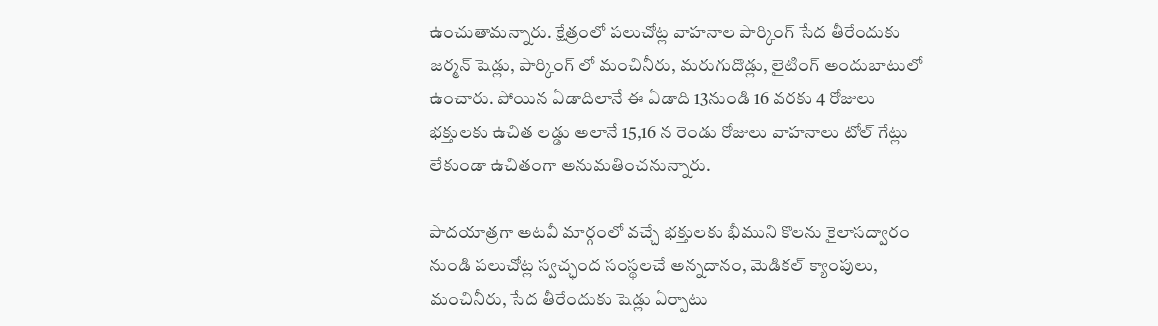ఉంచుతామన్నారు. క్షేత్రంలో పలుచోట్ల వాహనాల పార్కింగ్ సేద తీరేందుకు జర్మన్ షెడ్లు, పార్కింగ్ లో మంచినీరు, మరుగుదొడ్లు, లైటింగ్ అందుబాటులో ఉంచారు. పోయిన ఏడాదిలానే ఈ ఏడాది 13నుండి 16 వరకు 4 రోజులు భక్తులకు ఉచిత లడ్డు అలానే 15,16 న రెండు రోజులు వాహనాలు టోల్ గేట్లు లేకుండా ఉచితంగా అనుమతించనున్నారు.

పాదయాత్రగా అటవీ మార్గంలో వచ్చే భక్తులకు భీముని కొలను కైలాసద్వారం నుండి పలుచోట్ల స్వచ్ఛంద సంస్థలచే అన్నదానం, మెడికల్ క్యాంపులు, మంచినీరు, సేద తీరేందుకు షెడ్లు ఏర్పాటు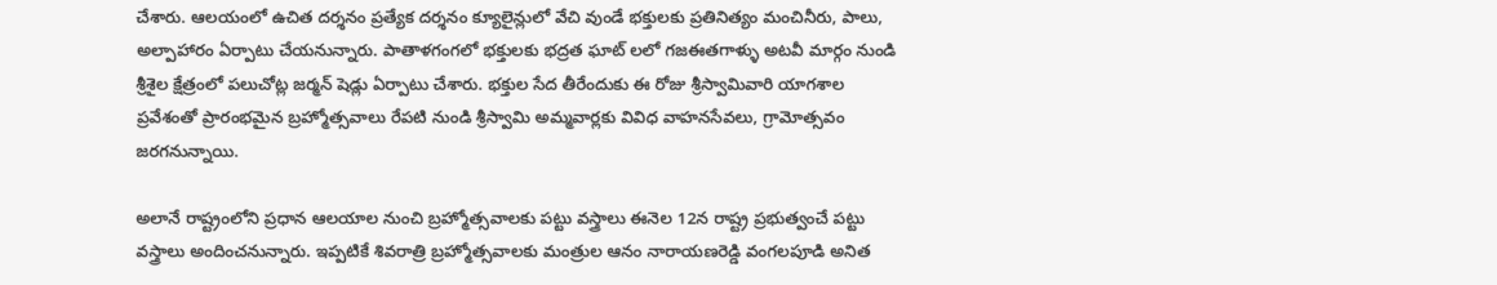చేశారు. ఆలయంలో ఉచిత దర్శనం ప్రత్యేక దర్శనం క్యూలైన్లులో వేచి వుండే భక్తులకు ప్రతినిత్యం మంచినీరు, పాలు, అల్పాహారం ఏర్పాటు చేయనున్నారు. పాతాళగంగలో భక్తులకు భద్రత ఘాట్ లలో గజఈతగాళ్ళు అటవీ మార్గం నుండి శ్రీశైల క్షేత్రంలో పలుచోట్ల జర్మన్ షెడ్లు ఏర్పాటు చేశారు. భక్తుల సేద తీరేందుకు ఈ రోజు శ్రీస్వామివారి యాగశాల ప్రవేశంతో ప్రారంభమైన బ్రహ్మోత్సవాలు రేపటి నుండి శ్రీస్వామి అమ్మవార్లకు వివిధ వాహనసేవలు, గ్రామోత్సవం జరగనున్నాయి.

అలానే రాష్ట్రంలోని ప్రధాన ఆలయాల నుంచి బ్రహ్మోత్సవాలకు పట్టు వస్త్రాలు ఈనెల 12న రాష్ట్ర ప్రభుత్వంచే పట్టు వస్త్రాలు అందించనున్నారు. ఇప్పటికే శివరాత్రి బ్రహ్మోత్సవాలకు మంత్రుల ఆనం నారాయణరెడ్డి వంగలపూడి అనిత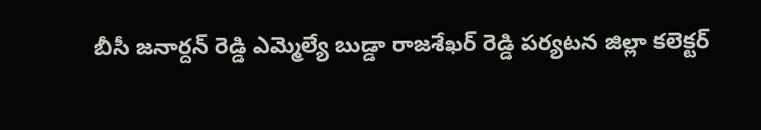బీసీ జనార్దన్ రెడ్డి ఎమ్మెల్యే బుడ్డా రాజశేఖర్ రెడ్డి పర్యటన జిల్లా కలెక్టర్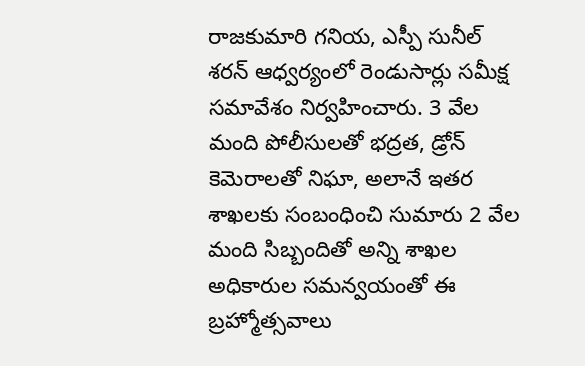రాజకుమారి గనియ, ఎస్పీ సునీల్ శరన్ ఆధ్వర్యంలో రెండుసార్లు సమీక్ష సమావేశం నిర్వహించారు. 3 వేల మంది పోలీసులతో భద్రత, డ్రోన్ కెమెరాలతో నిఘా, అలానే ఇతర శాఖలకు సంబంధించి సుమారు 2 వేల మంది సిబ్బందితో అన్ని శాఖల అధికారుల సమన్వయంతో ఈ బ్రహ్మోత్సవాలు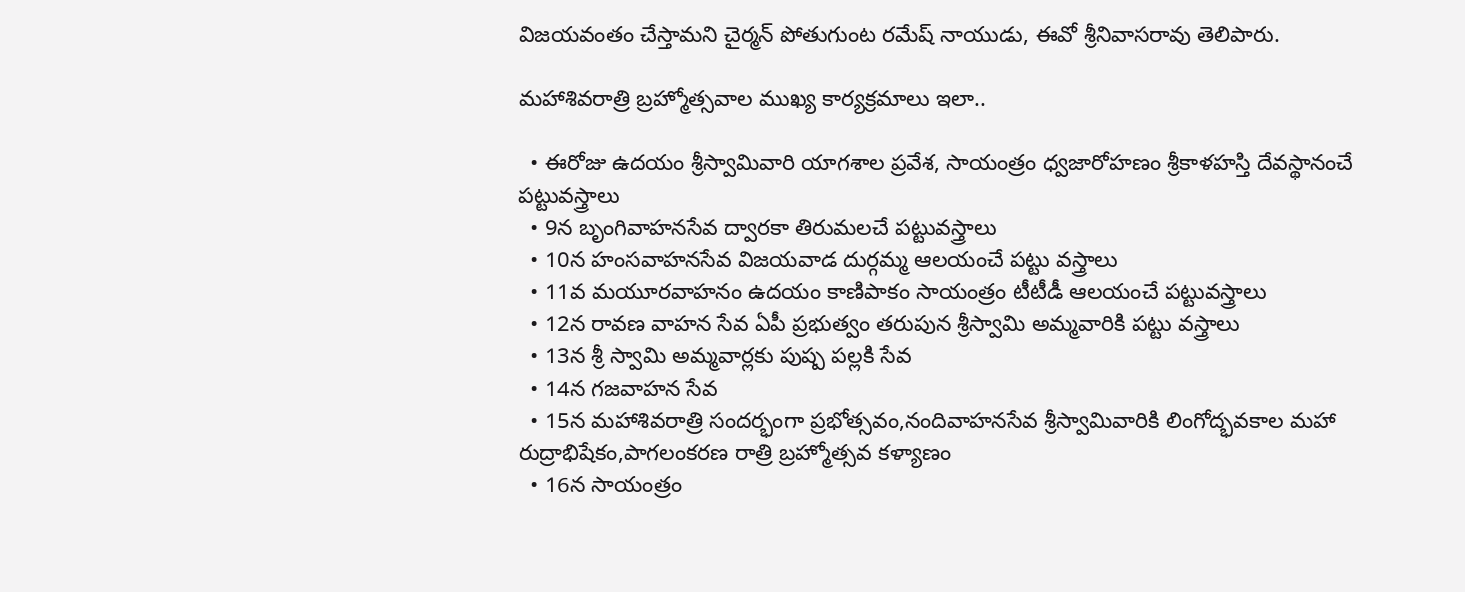విజయవంతం చేస్తామని చైర్మన్ పోతుగుంట రమేష్ నాయుడు, ఈవో శ్రీనివాసరావు తెలిపారు.

మహాశివరాత్రి బ్రహ్మోత్సవాల ముఖ్య కార్యక్రమాలు ఇలా..

  • ఈరోజు ఉదయం శ్రీస్వామివారి యాగశాల ప్రవేశ, సాయంత్రం ధ్వజారోహణం శ్రీకాళహస్తి దేవస్థానంచే పట్టువస్త్రాలు
  • 9న బృంగివాహనసేవ ద్వారకా తిరుమలచే పట్టువస్త్రాలు
  • 10న హంసవాహనసేవ విజయవాడ దుర్గమ్మ ఆలయంచే పట్టు వస్త్రాలు
  • 11వ మయూరవాహనం ఉదయం కాణిపాకం సాయంత్రం టీటీడీ ఆలయంచే పట్టువస్త్రాలు
  • 12న రావణ వాహన సేవ ఏపీ ప్రభుత్వం తరుపున శ్రీస్వామి అమ్మవారికి పట్టు వస్త్రాలు
  • 13న శ్రీ స్వామి అమ్మవార్లకు పుష్ప పల్లకి సేవ
  • 14న గజవాహన సేవ
  • 15న మహాశివరాత్రి సందర్భంగా ప్రభోత్సవం,నందివాహనసేవ శ్రీస్వామివారికి లింగోద్భవకాల మహా రుద్రాభిషేకం,పాగలంకరణ రాత్రి బ్రహ్మోత్సవ కళ్యాణం
  • 16న సాయంత్రం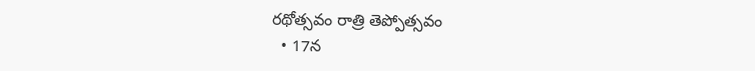రథోత్సవం రాత్రి తెప్పోత్సవం
  • 17న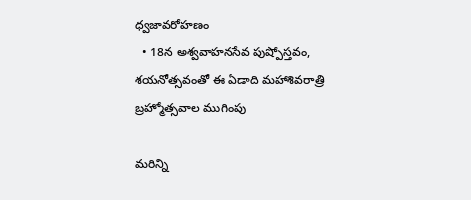ధ్వజావరోహణం
  • 18న అశ్వవాహనసేవ పుష్పోస్తవం, శయనోత్సవంతో ఈ ఏడాది మహాశివరాత్రి బ్రహ్మోత్సవాల ముగింపు

మరిన్ని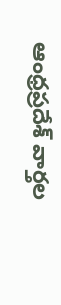ఆంధ్రప్రదేశ్‌ వార్తల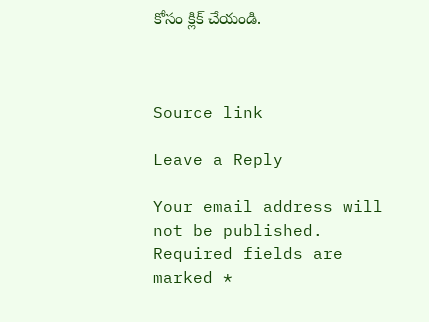కోసం క్లిక్‌ చేయండి.



Source link

Leave a Reply

Your email address will not be published. Required fields are marked *